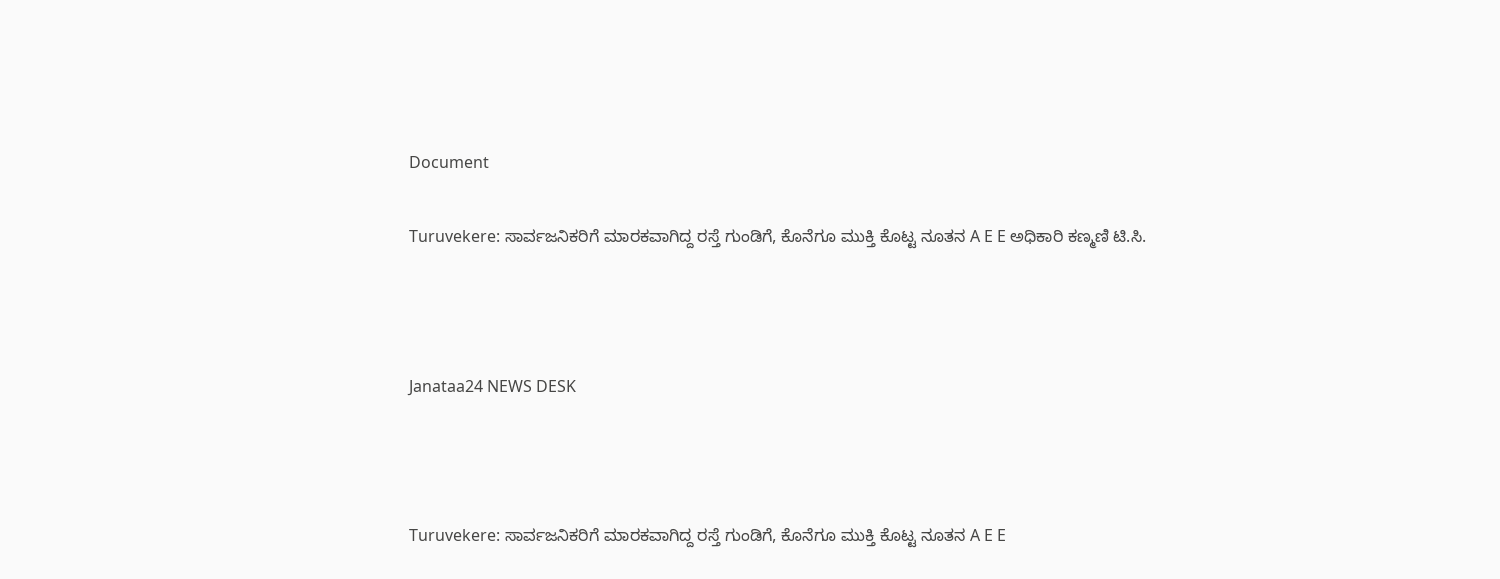Document

Turuvekere: ಸಾರ್ವಜನಿಕರಿಗೆ ಮಾರಕವಾಗಿದ್ದ ರಸ್ತೆ ಗುಂಡಿಗೆ, ಕೊನೆಗೂ ಮುಕ್ತಿ ಕೊಟ್ಟ ನೂತನ A E E ಅಧಿಕಾರಿ ಕಣ್ಮಣಿ ಟಿ.ಸಿ.



Janataa24 NEWS DESK



Turuvekere: ಸಾರ್ವಜನಿಕರಿಗೆ ಮಾರಕವಾಗಿದ್ದ ರಸ್ತೆ ಗುಂಡಿಗೆ, ಕೊನೆಗೂ ಮುಕ್ತಿ ಕೊಟ್ಟ ನೂತನ A E E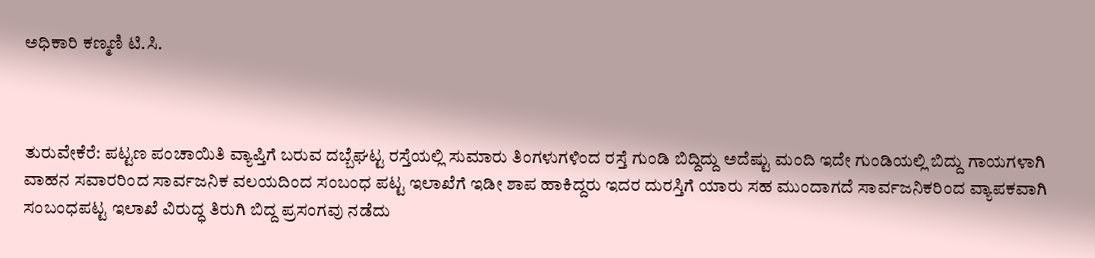ಅಧಿಕಾರಿ ಕಣ್ಮಣಿ ಟಿ.ಸಿ.



ತುರುವೇಕೆರೆ: ಪಟ್ಟಣ ಪಂಚಾಯಿತಿ ವ್ಯಾಪ್ತಿಗೆ ಬರುವ ದಬ್ಬೆಘಟ್ಟ ರಸ್ತೆಯಲ್ಲಿ ಸುಮಾರು ತಿಂಗಳುಗಳಿಂದ ರಸ್ತೆ ಗುಂಡಿ ಬಿದ್ದಿದ್ದು ಅದೆಷ್ಟು ಮಂದಿ ಇದೇ ಗುಂಡಿಯಲ್ಲಿ ಬಿದ್ದು ಗಾಯಗಳಾಗಿ ವಾಹನ ಸವಾರರಿಂದ ಸಾರ್ವಜನಿಕ ವಲಯದಿಂದ ಸಂಬಂಧ ಪಟ್ಟ ಇಲಾಖೆಗೆ ಇಡೀ ಶಾಪ ಹಾಕಿದ್ದರು ಇದರ ದುರಸ್ತಿಗೆ ಯಾರು ಸಹ ಮುಂದಾಗದೆ ಸಾರ್ವಜನಿಕರಿಂದ ವ್ಯಾಪಕವಾಗಿ ಸಂಬಂಧಪಟ್ಟ ಇಲಾಖೆ ವಿರುದ್ಧ ತಿರುಗಿ ಬಿದ್ದ ಪ್ರಸಂಗವು ನಡೆದು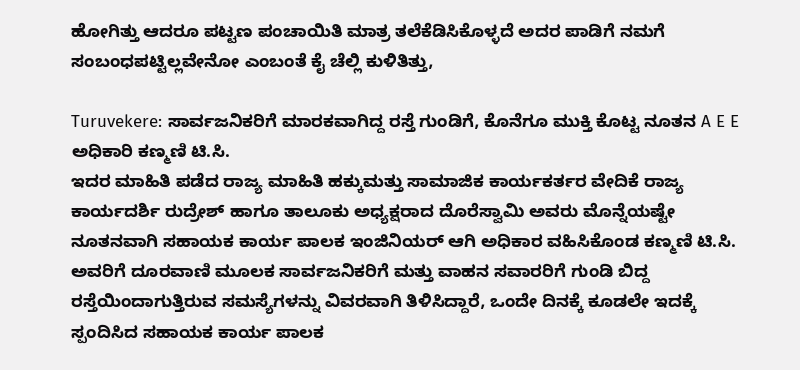ಹೋಗಿತ್ತು ಆದರೂ ಪಟ್ಟಣ ಪಂಚಾಯಿತಿ ಮಾತ್ರ ತಲೆಕೆಡಿಸಿಕೊಳ್ಳದೆ ಅದರ ಪಾಡಿಗೆ ನಮಗೆ ಸಂಬಂಧಪಟ್ಟಿಲ್ಲವೇನೋ ಎಂಬಂತೆ ಕೈ ಚೆಲ್ಲಿ ಕುಳಿತಿತ್ತು,

Turuvekere: ಸಾರ್ವಜನಿಕರಿಗೆ ಮಾರಕವಾಗಿದ್ದ ರಸ್ತೆ ಗುಂಡಿಗೆ, ಕೊನೆಗೂ ಮುಕ್ತಿ ಕೊಟ್ಟ ನೂತನ A E E ಅಧಿಕಾರಿ ಕಣ್ಮಣಿ ಟಿ.ಸಿ.
ಇದರ ಮಾಹಿತಿ ಪಡೆದ ರಾಜ್ಯ ಮಾಹಿತಿ ಹಕ್ಕುಮತ್ತು ಸಾಮಾಜಿಕ ಕಾರ್ಯಕರ್ತರ ವೇದಿಕೆ ರಾಜ್ಯ ಕಾರ್ಯದರ್ಶಿ ರುದ್ರೇಶ್ ಹಾಗೂ ತಾಲೂಕು ಅಧ್ಯಕ್ಷರಾದ ದೊರೆಸ್ವಾಮಿ ಅವರು ಮೊನ್ನೆಯಷ್ಟೇ ನೂತನವಾಗಿ ಸಹಾಯಕ ಕಾರ್ಯ ಪಾಲಕ ಇಂಜಿನಿಯರ್ ಆಗಿ ಅಧಿಕಾರ ವಹಿಸಿಕೊಂಡ ಕಣ್ಮಣಿ ಟಿ.ಸಿ. ಅವರಿಗೆ ದೂರವಾಣಿ ಮೂಲಕ ಸಾರ್ವಜನಿಕರಿಗೆ ಮತ್ತು ವಾಹನ ಸವಾರರಿಗೆ ಗುಂಡಿ ಬಿದ್ದ ರಸ್ತೆಯಿಂದಾಗುತ್ತಿರುವ ಸಮಸ್ಯೆಗಳನ್ನು ವಿವರವಾಗಿ ತಿಳಿಸಿದ್ದಾರೆ, ಒಂದೇ ದಿನಕ್ಕೆ ಕೂಡಲೇ ಇದಕ್ಕೆ ಸ್ಪಂದಿಸಿದ ಸಹಾಯಕ ಕಾರ್ಯ ಪಾಲಕ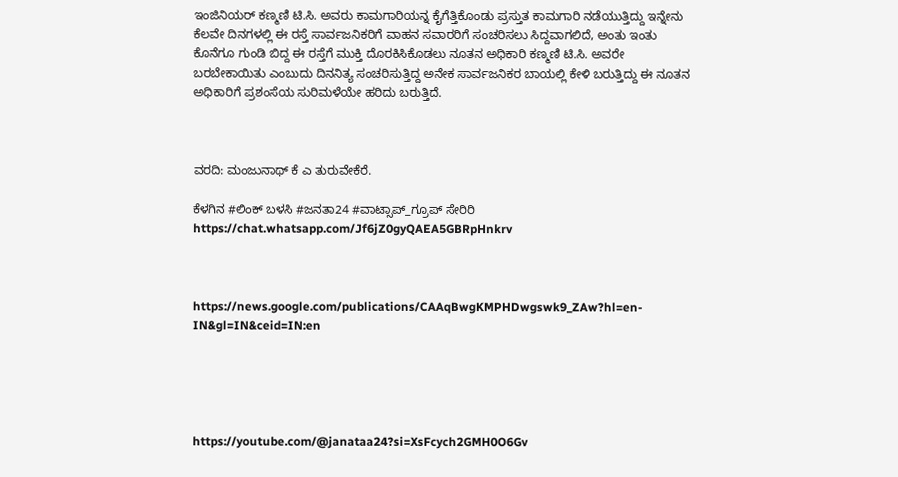ಇಂಜಿನಿಯರ್ ಕಣ್ಮಣಿ ಟಿ.ಸಿ. ಅವರು ಕಾಮಗಾರಿಯನ್ನ ಕೈಗೆತ್ತಿಕೊಂಡು ಪ್ರಸ್ತುತ ಕಾಮಗಾರಿ ನಡೆಯುತ್ತಿದ್ದು ಇನ್ನೇನು ಕೆಲವೇ ದಿನಗಳಲ್ಲಿ ಈ ರಸ್ತೆ ಸಾರ್ವಜನಿಕರಿಗೆ ವಾಹನ ಸವಾರರಿಗೆ ಸಂಚರಿಸಲು ಸಿದ್ದವಾಗಲಿದೆ, ಅಂತು ಇಂತು ಕೊನೆಗೂ ಗುಂಡಿ ಬಿದ್ದ ಈ ರಸ್ತೆಗೆ ಮುಕ್ತಿ ದೊರಕಿಸಿಕೊಡಲು ನೂತನ ಅಧಿಕಾರಿ ಕಣ್ಮಣಿ ಟಿ.ಸಿ. ಅವರೇ ಬರಬೇಕಾಯಿತು ಎಂಬುದು ದಿನನಿತ್ಯ ಸಂಚರಿಸುತ್ತಿದ್ದ ಅನೇಕ ಸಾರ್ವಜನಿಕರ ಬಾಯಲ್ಲಿ ಕೇಳಿ ಬರುತ್ತಿದ್ದು ಈ ನೂತನ ಅಧಿಕಾರಿಗೆ ಪ್ರಶಂಸೆಯ ಸುರಿಮಳೆಯೇ ಹರಿದು ಬರುತ್ತಿದೆ.



ವರದಿ: ಮಂಜುನಾಥ್ ಕೆ ಎ ತುರುವೇಕೆರೆ.

ಕೆಳಗಿನ #ಲಿಂಕ್ ಬಳಸಿ #ಜನತಾ24 #ವಾಟ್ಸಾಪ್_ಗ್ರೂಪ್ ಸೇರಿರಿ https://chat.whatsapp.com/Jf6jZ0gyQAEA5GBRpHnkrv



https://news.google.com/publications/CAAqBwgKMPHDwgswk9_ZAw?hl=en-IN&gl=IN&ceid=IN:en





https://youtube.com/@janataa24?si=XsFcych2GMH0O6Gv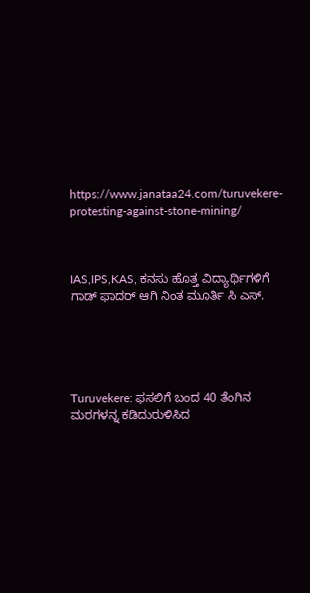https://www.janataa24.com/turuvekere-protesting-against-stone-mining/



IAS,IPS,KAS, ಕನಸು ಹೊತ್ತ ವಿದ್ಯಾರ್ಥಿಗಳಿಗೆ ಗಾಡ್ ಫಾದರ್ ಆಗಿ ನಿಂತ ಮೂರ್ತಿ ಸಿ ಎಸ್.





Turuvekere: ಫಸಲಿಗೆ ಬಂದ 40 ತೆಂಗಿನ ಮರಗಳನ್ನ ಕಡಿದುರುಳಿಸಿದ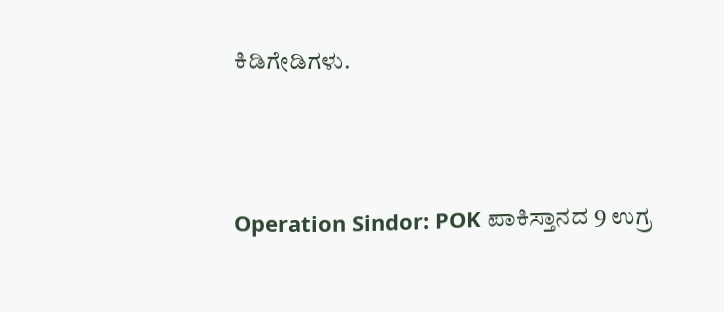ಕಿಡಿಗೇಡಿಗಳು.





Operation Sindor: POK ಪಾಕಿಸ್ತಾನದ 9 ಉಗ್ರ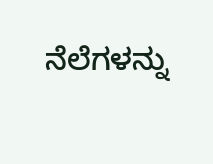ನೆಲೆಗಳನ್ನು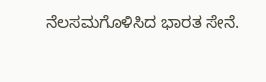ನೆಲಸಮಗೊಳಿಸಿದ ಭಾರತ ಸೇನೆ.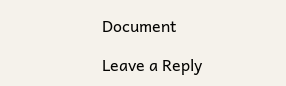Document

Leave a Reply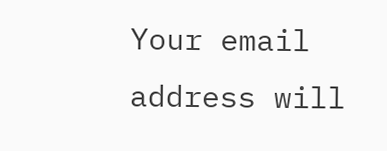Your email address will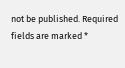not be published. Required fields are marked *